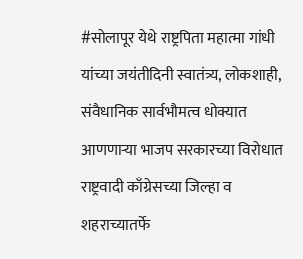#सोलापूर येथे राष्ट्रपिता महात्मा गांधी यांच्या जयंतीदिनी स्वातंत्र्य, लोकशाही, संवैधानिक सार्वभौमत्व धोक्यात आणणाऱ्या भाजप सरकारच्या विरोधात राष्ट्रवादी काँग्रेसच्या जिल्हा व शहराच्यातर्फे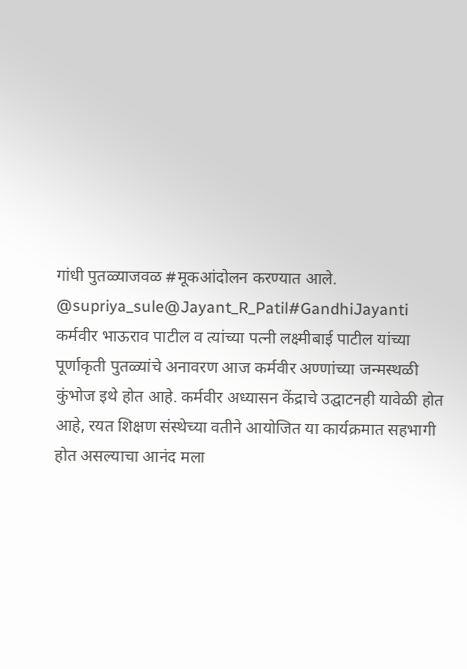गांधी पुतळ्याजवळ #मूकआंदोलन करण्यात आले. @supriya_sule@Jayant_R_Patil#GandhiJayanti
कर्मवीर भाऊराव पाटील व त्यांच्या पत्नी लक्ष्मीबाई पाटील यांच्या पूर्णाकृती पुतळ्यांचे अनावरण आज कर्मवीर अण्णांच्या जन्मस्थळी कुंभोज इथे होत आहे. कर्मवीर अध्यासन केंद्राचे उद्घाटनही यावेळी होत आहे, रयत शिक्षण संस्थेच्या वतीने आयोजित या कार्यक्रमात सहभागी होत असल्याचा आनंद मला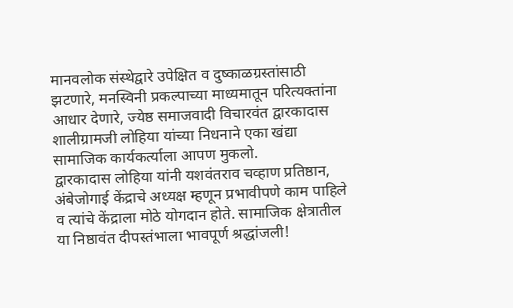मानवलोक संस्थेद्वारे उपेक्षित व दुष्काळग्रस्तांसाठी झटणारे, मनस्विनी प्रकल्पाच्या माध्यमातून परित्यक्तांना आधार देणारे, ज्येष्ठ समाजवादी विचारवंत द्वारकादास शालीग्रामजी लोहिया यांच्या निधनाने एका खंद्या सामाजिक कार्यकर्त्याला आपण मुकलो.
द्वारकादास लोहिया यांनी यशवंतराव चव्हाण प्रतिष्ठान, अंबेजोगाई केंद्राचे अध्यक्ष म्हणून प्रभावीपणे काम पाहिले व त्यांचे केंद्राला मोठे योगदान होते. सामाजिक क्षेत्रातील या निष्ठावंत दीपस्तंभाला भावपूर्ण श्रद्धांजली!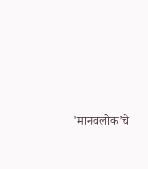'मानवलोक’चे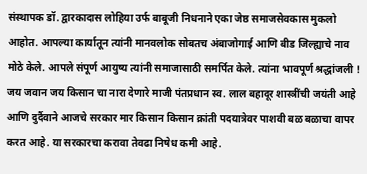संस्थापक डॉ. द्वारकादास लोहिया उर्फ बाबूजी निधनाने एका जेष्ठ समाजसेवकास मुकलो आहोत. आपल्या कार्यातून त्यांनी मानवलोक सोबतच अंबाजोगाई आणि बीड जिल्ह्याचे नाव मोठे केले. आपले संपूर्ण आयुष्य त्यांनी समाजासाठी समर्पित केले. त्यांना भावपूर्ण श्रद्धांजली !
जय जवान जय किसान चा नारा देणारे माजी पंतप्रधान स्व. लाल बहादूर शास्त्रींची जयंती आहे आणि दुर्दैवाने आजचे सरकार मार किसान किसान क्रांती पदयात्रेवर पाशवी बळ बळाचा वापर करत आहे. या सरकारचा करावा तेवढा निषेध कमी आहे.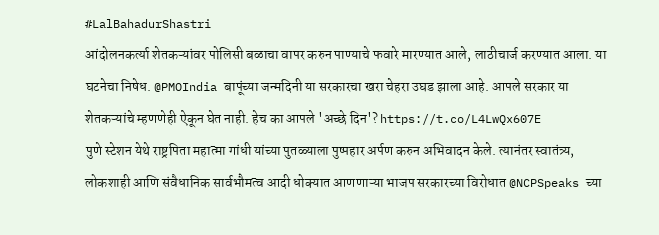#LalBahadurShastri
आंदोलनकर्त्या शेतकऱ्यांवर पोलिसी बळाचा वापर करुन पाण्याचे फवारे मारण्यात आले, लाठीचार्ज करण्यात आला. या घटनेचा निषेध. @PMOIndia बापूंच्या जन्मदिनी या सरकारचा खरा चेहरा उघड झाला आहे. आपले सरकार या शेतकऱ्यांचे म्हणणेही ऐकून घेत नाही. हेच का आपले 'अच्छे दिन'? https://t.co/L4LwQx607E
पुणे स्टेशन येथे राष्ट्रपिता महात्मा गांधी यांच्या पुतळ्याला पुष्पहार अर्पण करुन अभिवादन केले. त्यानंतर स्वातंत्र्य, लोकशाही आणि संवैधानिक सार्वभौमत्व आदी धोक्यात आणणाऱ्या भाजप सरकारच्या विरोधात @NCPSpeaks च्या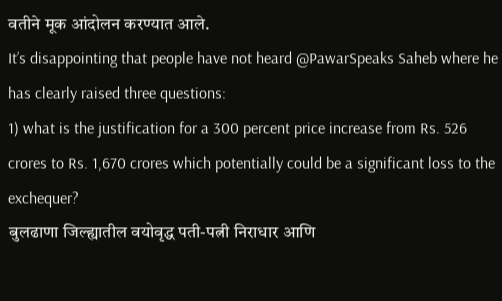वतीने मूक आंदोलन करण्यात आले.
It’s disappointing that people have not heard @PawarSpeaks Saheb where he has clearly raised three questions:
1) what is the justification for a 300 percent price increase from Rs. 526 crores to Rs. 1,670 crores which potentially could be a significant loss to the exchequer?
बुलढाणा जिल्ह्यातील वयोवृद्ध पती-पत्नी निराधार आणि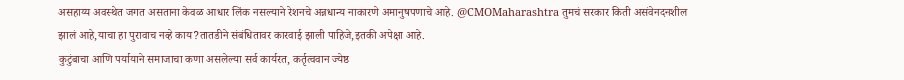असहाय्य अवस्थेत जगत असताना केवळ आधार लिंक नसल्याने रेशनचे अन्नधान्य नाकारणे अमानुषपणाचे आहे. @CMOMaharashtra तुमचं सरकार किती असंवेनदनशील झालं आहे,याचा हा पुरावाच नव्हे काय?तातडीने संबंधितावर कारवाई झाली पाहिजे,इतकी अपेक्षा आहे.
कुटुंबाचा आणि पर्यायाने समाजाचा कणा असलेल्या सर्व कार्यरत, कर्तृत्ववान ज्येष्ठ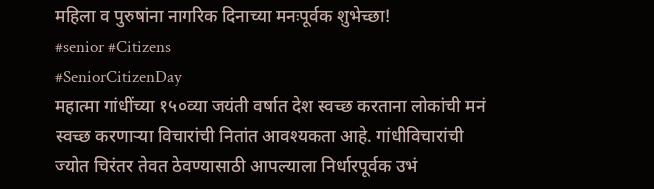महिला व पुरुषांना नागरिक दिनाच्या मनःपूर्वक शुभेच्छा!
#senior #Citizens
#SeniorCitizenDay
महात्मा गांधींच्या १५०व्या जयंती वर्षात देश स्वच्छ करताना लोकांची मनं स्वच्छ करणाऱ्या विचारांची नितांत आवश्यकता आहे. गांधीविचारांची ज्योत चिरंतर तेवत ठेवण्यासाठी आपल्याला निर्धारपूर्वक उभं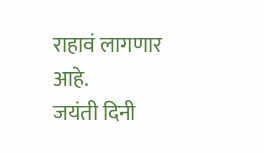राहावं लागणार आहे.
जयंती दिनी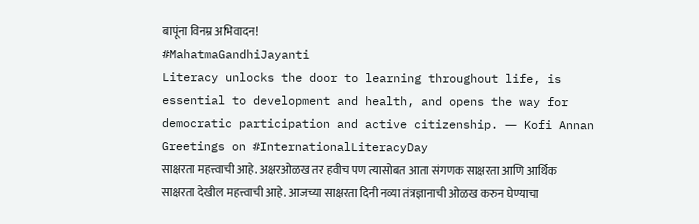बापूंना विनम्र अभिवादन!
#MahatmaGandhiJayanti
Literacy unlocks the door to learning throughout life, is essential to development and health, and opens the way for democratic participation and active citizenship. ― Kofi Annan
Greetings on #InternationalLiteracyDay
साक्षरता महत्त्वाची आहे. अक्षरओळख तर हवीच पण त्यासोबत आता संगणक साक्षरता आणि आर्थिक साक्षरता देखील महत्त्वाची आहे. आजच्या साक्षरता दिनी नव्या तंत्रज्ञानाची ओळख करुन घेण्याचा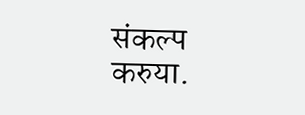संकल्प करुया.